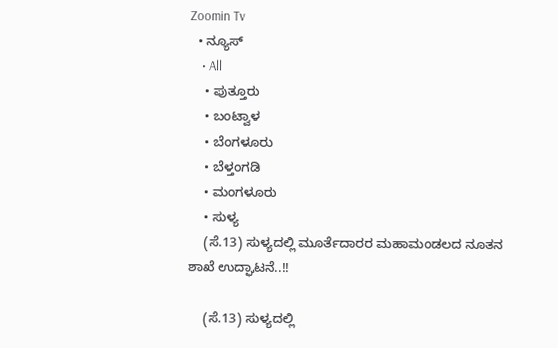Zoomin Tv
  • ನ್ಯೂಸ್
    • All
    • ಪುತ್ತೂರು
    • ಬಂಟ್ವಾಳ
    • ಬೆಂಗಳೂರು
    • ಬೆಳ್ತಂಗಡಿ
    • ಮಂಗಳೂರು
    • ಸುಳ್ಯ
    (ಸೆ.13) ಸುಳ್ಯದಲ್ಲಿ ಮೂರ್ತೆದಾರರ ಮಹಾಮಂಡಲದ ನೂತನ ಶಾಖೆ ಉದ್ಘಾಟನೆ..!!

    (ಸೆ.13) ಸುಳ್ಯದಲ್ಲಿ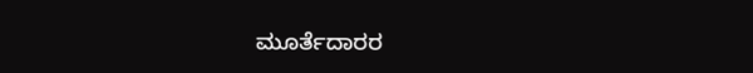ಮೂರ್ತೆದಾರರ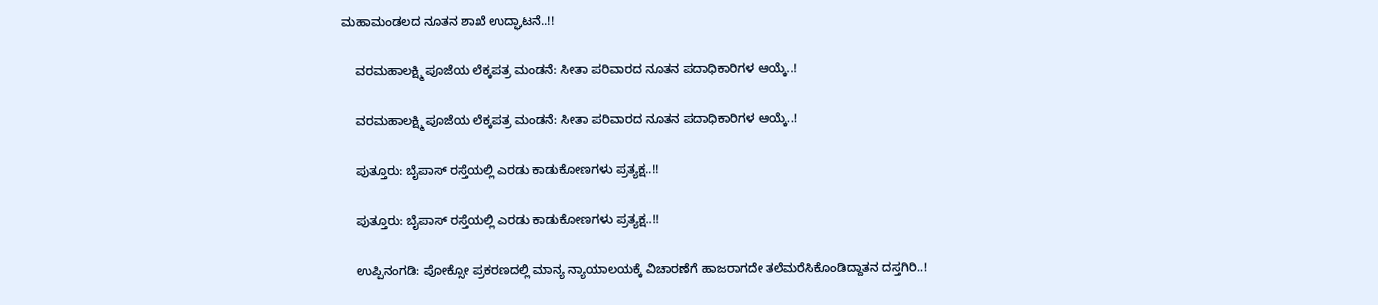ಮಹಾಮಂಡಲದ ನೂತನ ಶಾಖೆ ಉದ್ಘಾಟನೆ..!!

    ವರಮಹಾಲಕ್ಷ್ಮಿ ಪೂಜೆಯ ಲೆಕ್ಕಪತ್ರ ಮಂಡನೆ: ಸೀತಾ ಪರಿವಾರದ ನೂತನ ಪದಾಧಿಕಾರಿಗಳ ಆಯ್ಕೆ..!

    ವರಮಹಾಲಕ್ಷ್ಮಿ ಪೂಜೆಯ ಲೆಕ್ಕಪತ್ರ ಮಂಡನೆ: ಸೀತಾ ಪರಿವಾರದ ನೂತನ ಪದಾಧಿಕಾರಿಗಳ ಆಯ್ಕೆ..!

    ಪುತ್ತೂರು: ಬೈಪಾಸ್ ರಸ್ತೆಯಲ್ಲಿ ಎರಡು ಕಾಡುಕೋಣಗಳು ಪ್ರತ್ಯಕ್ಷ..!!

    ಪುತ್ತೂರು: ಬೈಪಾಸ್ ರಸ್ತೆಯಲ್ಲಿ ಎರಡು ಕಾಡುಕೋಣಗಳು ಪ್ರತ್ಯಕ್ಷ..!!

    ಉಪ್ಪಿನಂಗಡಿ: ಪೋಕ್ಸೋ ಪ್ರಕರಣದಲ್ಲಿ ಮಾನ್ಯ ನ್ಯಾಯಾಲಯಕ್ಕೆ ವಿಚಾರಣೆಗೆ ಹಾಜರಾಗದೇ ತಲೆಮರೆಸಿಕೊಂಡಿದ್ದಾತನ ದಸ್ತಗಿರಿ..!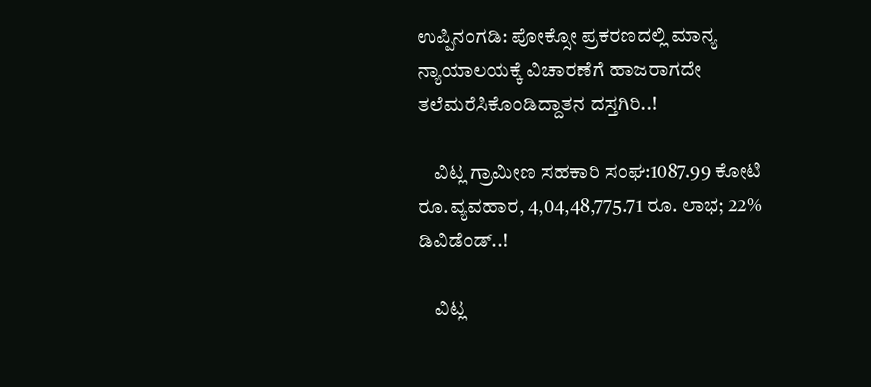ಉಪ್ಪಿನಂಗಡಿ: ಪೋಕ್ಸೋ ಪ್ರಕರಣದಲ್ಲಿ ಮಾನ್ಯ ನ್ಯಾಯಾಲಯಕ್ಕೆ ವಿಚಾರಣೆಗೆ ಹಾಜರಾಗದೇ ತಲೆಮರೆಸಿಕೊಂಡಿದ್ದಾತನ ದಸ್ತಗಿರಿ..!

    ವಿಟ್ಲ ಗ್ರಾಮೀಣ ಸಹಕಾರಿ ಸಂಘ:1087.99 ಕೋಟಿ ರೂ.ವ್ಯವಹಾರ, 4,04,48,775.71 ರೂ. ಲಾಭ; 22% ಡಿವಿಡೆಂಡ್..!

    ವಿಟ್ಲ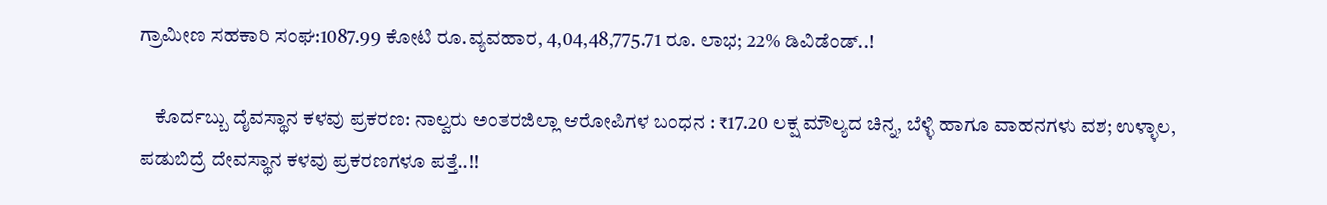ಗ್ರಾಮೀಣ ಸಹಕಾರಿ ಸಂಘ:1087.99 ಕೋಟಿ ರೂ.ವ್ಯವಹಾರ, 4,04,48,775.71 ರೂ. ಲಾಭ; 22% ಡಿವಿಡೆಂಡ್..!

    ಕೊರ್ದಬ್ಬು ದೈವಸ್ಥಾನ ಕಳವು ಪ್ರಕರಣ: ನಾಲ್ವರು ಅಂತರಜಿಲ್ಲಾ ಆರೋಪಿಗಳ ಬಂಧನ : ₹17.20 ಲಕ್ಷ ಮೌಲ್ಯದ ಚಿನ್ನ, ಬೆಳ್ಳಿ ಹಾಗೂ ವಾಹನಗಳು ವಶ; ಉಳ್ಳಾಲ, ಪಡುಬಿದ್ರೆ ದೇವಸ್ಥಾನ ಕಳವು ಪ್ರಕರಣಗಳೂ ಪತ್ತೆ..!!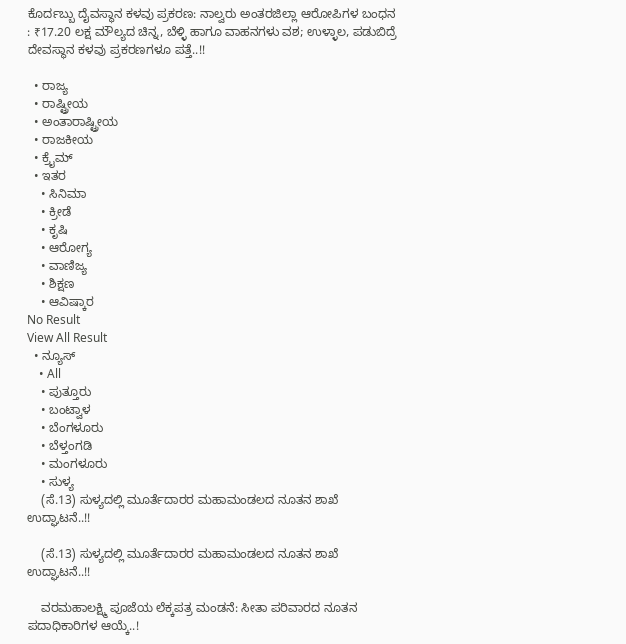ಕೊರ್ದಬ್ಬು ದೈವಸ್ಥಾನ ಕಳವು ಪ್ರಕರಣ: ನಾಲ್ವರು ಅಂತರಜಿಲ್ಲಾ ಆರೋಪಿಗಳ ಬಂಧನ : ₹17.20 ಲಕ್ಷ ಮೌಲ್ಯದ ಚಿನ್ನ, ಬೆಳ್ಳಿ ಹಾಗೂ ವಾಹನಗಳು ವಶ; ಉಳ್ಳಾಲ, ಪಡುಬಿದ್ರೆ ದೇವಸ್ಥಾನ ಕಳವು ಪ್ರಕರಣಗಳೂ ಪತ್ತೆ..!!

  • ರಾಜ್ಯ
  • ರಾಷ್ಟ್ರೀಯ
  • ಅಂತಾರಾಷ್ಟ್ರೀಯ
  • ರಾಜಕೀಯ
  • ಕ್ರೈಮ್
  • ಇತರ
    • ಸಿನಿಮಾ
    • ಕ್ರೀಡೆ
    • ಕೃಷಿ
    • ಆರೋಗ್ಯ
    • ವಾಣಿಜ್ಯ
    • ಶಿಕ್ಷಣ
    • ಆವಿಷ್ಕಾರ
No Result
View All Result
  • ನ್ಯೂಸ್
    • All
    • ಪುತ್ತೂರು
    • ಬಂಟ್ವಾಳ
    • ಬೆಂಗಳೂರು
    • ಬೆಳ್ತಂಗಡಿ
    • ಮಂಗಳೂರು
    • ಸುಳ್ಯ
    (ಸೆ.13) ಸುಳ್ಯದಲ್ಲಿ ಮೂರ್ತೆದಾರರ ಮಹಾಮಂಡಲದ ನೂತನ ಶಾಖೆ ಉದ್ಘಾಟನೆ..!!

    (ಸೆ.13) ಸುಳ್ಯದಲ್ಲಿ ಮೂರ್ತೆದಾರರ ಮಹಾಮಂಡಲದ ನೂತನ ಶಾಖೆ ಉದ್ಘಾಟನೆ..!!

    ವರಮಹಾಲಕ್ಷ್ಮಿ ಪೂಜೆಯ ಲೆಕ್ಕಪತ್ರ ಮಂಡನೆ: ಸೀತಾ ಪರಿವಾರದ ನೂತನ ಪದಾಧಿಕಾರಿಗಳ ಆಯ್ಕೆ..!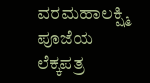ವರಮಹಾಲಕ್ಷ್ಮಿ ಪೂಜೆಯ ಲೆಕ್ಕಪತ್ರ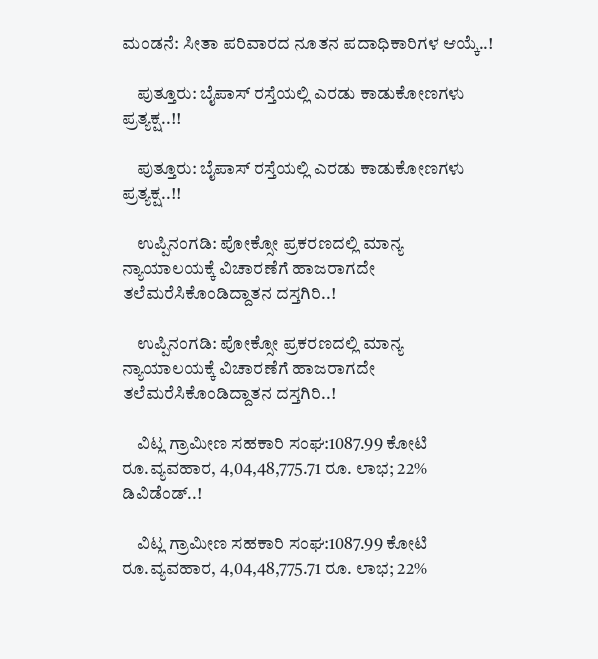ಮಂಡನೆ: ಸೀತಾ ಪರಿವಾರದ ನೂತನ ಪದಾಧಿಕಾರಿಗಳ ಆಯ್ಕೆ..!

    ಪುತ್ತೂರು: ಬೈಪಾಸ್ ರಸ್ತೆಯಲ್ಲಿ ಎರಡು ಕಾಡುಕೋಣಗಳು ಪ್ರತ್ಯಕ್ಷ..!!

    ಪುತ್ತೂರು: ಬೈಪಾಸ್ ರಸ್ತೆಯಲ್ಲಿ ಎರಡು ಕಾಡುಕೋಣಗಳು ಪ್ರತ್ಯಕ್ಷ..!!

    ಉಪ್ಪಿನಂಗಡಿ: ಪೋಕ್ಸೋ ಪ್ರಕರಣದಲ್ಲಿ ಮಾನ್ಯ ನ್ಯಾಯಾಲಯಕ್ಕೆ ವಿಚಾರಣೆಗೆ ಹಾಜರಾಗದೇ ತಲೆಮರೆಸಿಕೊಂಡಿದ್ದಾತನ ದಸ್ತಗಿರಿ..!

    ಉಪ್ಪಿನಂಗಡಿ: ಪೋಕ್ಸೋ ಪ್ರಕರಣದಲ್ಲಿ ಮಾನ್ಯ ನ್ಯಾಯಾಲಯಕ್ಕೆ ವಿಚಾರಣೆಗೆ ಹಾಜರಾಗದೇ ತಲೆಮರೆಸಿಕೊಂಡಿದ್ದಾತನ ದಸ್ತಗಿರಿ..!

    ವಿಟ್ಲ ಗ್ರಾಮೀಣ ಸಹಕಾರಿ ಸಂಘ:1087.99 ಕೋಟಿ ರೂ.ವ್ಯವಹಾರ, 4,04,48,775.71 ರೂ. ಲಾಭ; 22% ಡಿವಿಡೆಂಡ್..!

    ವಿಟ್ಲ ಗ್ರಾಮೀಣ ಸಹಕಾರಿ ಸಂಘ:1087.99 ಕೋಟಿ ರೂ.ವ್ಯವಹಾರ, 4,04,48,775.71 ರೂ. ಲಾಭ; 22%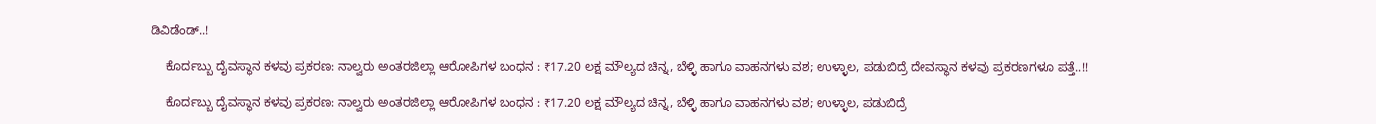ಡಿವಿಡೆಂಡ್..!

    ಕೊರ್ದಬ್ಬು ದೈವಸ್ಥಾನ ಕಳವು ಪ್ರಕರಣ: ನಾಲ್ವರು ಅಂತರಜಿಲ್ಲಾ ಆರೋಪಿಗಳ ಬಂಧನ : ₹17.20 ಲಕ್ಷ ಮೌಲ್ಯದ ಚಿನ್ನ, ಬೆಳ್ಳಿ ಹಾಗೂ ವಾಹನಗಳು ವಶ; ಉಳ್ಳಾಲ, ಪಡುಬಿದ್ರೆ ದೇವಸ್ಥಾನ ಕಳವು ಪ್ರಕರಣಗಳೂ ಪತ್ತೆ..!!

    ಕೊರ್ದಬ್ಬು ದೈವಸ್ಥಾನ ಕಳವು ಪ್ರಕರಣ: ನಾಲ್ವರು ಅಂತರಜಿಲ್ಲಾ ಆರೋಪಿಗಳ ಬಂಧನ : ₹17.20 ಲಕ್ಷ ಮೌಲ್ಯದ ಚಿನ್ನ, ಬೆಳ್ಳಿ ಹಾಗೂ ವಾಹನಗಳು ವಶ; ಉಳ್ಳಾಲ, ಪಡುಬಿದ್ರೆ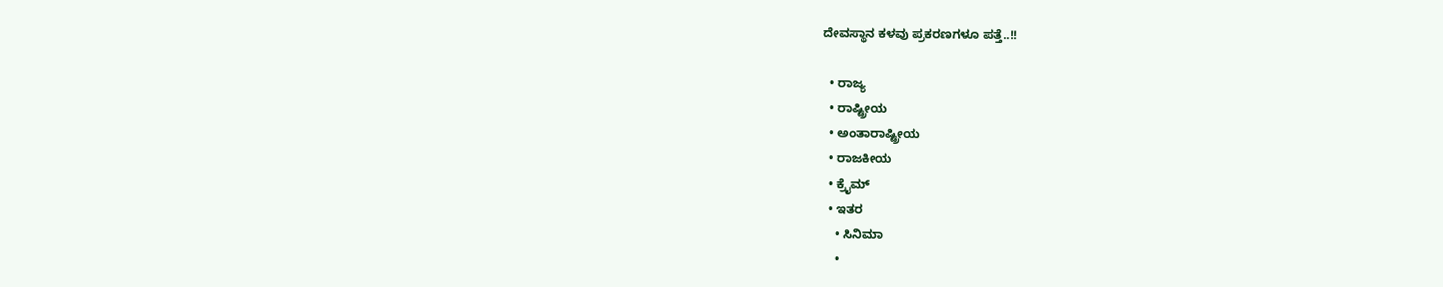ದೇವಸ್ಥಾನ ಕಳವು ಪ್ರಕರಣಗಳೂ ಪತ್ತೆ..!!

  • ರಾಜ್ಯ
  • ರಾಷ್ಟ್ರೀಯ
  • ಅಂತಾರಾಷ್ಟ್ರೀಯ
  • ರಾಜಕೀಯ
  • ಕ್ರೈಮ್
  • ಇತರ
    • ಸಿನಿಮಾ
    •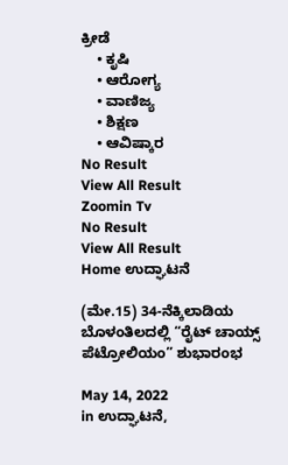ಕ್ರೀಡೆ
    • ಕೃಷಿ
    • ಆರೋಗ್ಯ
    • ವಾಣಿಜ್ಯ
    • ಶಿಕ್ಷಣ
    • ಆವಿಷ್ಕಾರ
No Result
View All Result
Zoomin Tv
No Result
View All Result
Home ಉದ್ಘಾಟನೆ

(ಮೇ.15) 34-ನೆಕ್ಕಿಲಾಡಿಯ ಬೊಳಂತಿಲದಲ್ಲಿ “ರೈಟ್ ಚಾಯ್ಸ್ ಪೆಟ್ರೋಲಿಯಂ” ಶುಭಾರಂಭ

May 14, 2022
in ಉದ್ಘಾಟನೆ,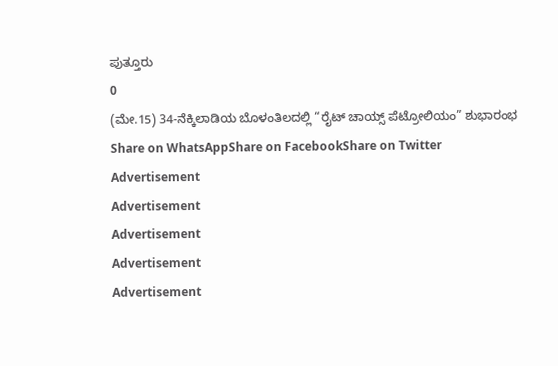ಪುತ್ತೂರು
0
(ಮೇ.15) 34-ನೆಕ್ಕಿಲಾಡಿಯ ಬೊಳಂತಿಲದಲ್ಲಿ “ರೈಟ್ ಚಾಯ್ಸ್ ಪೆಟ್ರೋಲಿಯಂ” ಶುಭಾರಂಭ
Share on WhatsAppShare on FacebookShare on Twitter
Advertisement
Advertisement
Advertisement
Advertisement
Advertisement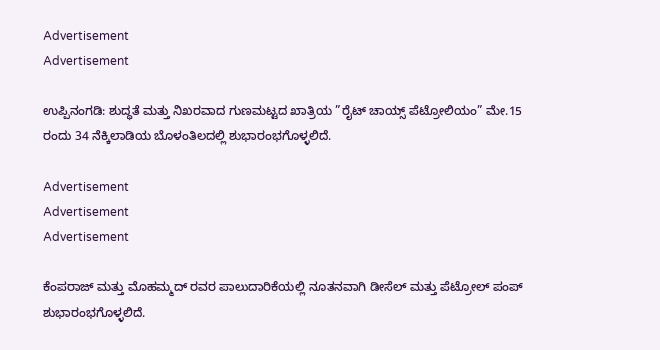Advertisement
Advertisement

ಉಪ್ಪಿನಂಗಡಿ: ಶುದ್ಧತೆ ಮತ್ತು ನಿಖರವಾದ ಗುಣಮಟ್ಟದ ಖಾತ್ರಿಯ ”ರೈಟ್ ಚಾಯ್ಸ್ ಪೆಟ್ರೋಲಿಯಂ” ಮೇ.15 ರಂದು 34 ನೆಕ್ಕಿಲಾಡಿಯ ಬೊಳಂತಿಲದಲ್ಲಿ ಶುಭಾರಂಭಗೊಳ್ಳಲಿದೆ.

Advertisement
Advertisement
Advertisement

ಕೆಂಪರಾಜ್ ಮತ್ತು ಮೊಹಮ್ಮದ್ ರವರ ಪಾಲುದಾರಿಕೆಯಲ್ಲಿ ನೂತನವಾಗಿ ಡೀಸೆಲ್ ಮತ್ತು ಪೆಟ್ರೋಲ್ ಪಂಪ್ ಶುಭಾರಂಭಗೊಳ್ಳಲಿದೆ.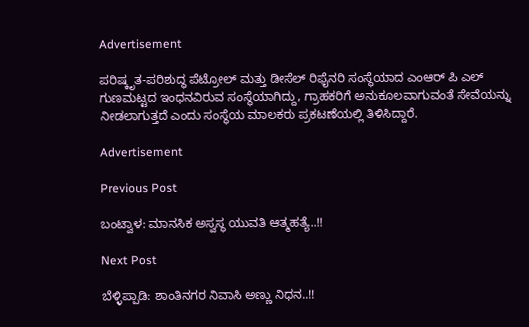Advertisement

ಪರಿಷ್ಕೃತ-ಪರಿಶುದ್ಧ ಪೆಟ್ರೋಲ್ ಮತ್ತು ಡೀಸೆಲ್ ರಿಫೈನರಿ ಸಂಸ್ಥೆಯಾದ ಎಂಆರ್ ಪಿ ಎಲ್ ಗುಣಮಟ್ಟದ ಇಂಧನವಿರುವ ಸಂಸ್ಥೆಯಾಗಿದ್ದು, ಗ್ರಾಹಕರಿಗೆ ಅನುಕೂಲವಾಗುವಂತೆ ಸೇವೆಯನ್ನು ನೀಡಲಾಗುತ್ತದೆ ಎಂದು ಸಂಸ್ಥೆಯ ಮಾಲಕರು ಪ್ರಕಟಣೆಯಲ್ಲಿ ತಿಳಿಸಿದ್ದಾರೆ.

Advertisement

Previous Post

ಬಂಟ್ವಾಳ: ಮಾನಸಿಕ ಅಸ್ವಸ್ಥ ಯುವತಿ ಆತ್ಮಹತ್ಯೆ..!!

Next Post

ಬೆಳ್ಳಿಪ್ಪಾಡಿ: ಶಾಂತಿನಗರ ನಿವಾಸಿ ಅಣ್ಣು ನಿಧನ..!!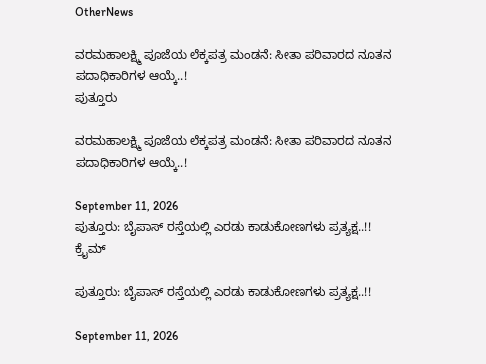OtherNews

ವರಮಹಾಲಕ್ಷ್ಮಿ ಪೂಜೆಯ ಲೆಕ್ಕಪತ್ರ ಮಂಡನೆ: ಸೀತಾ ಪರಿವಾರದ ನೂತನ ಪದಾಧಿಕಾರಿಗಳ ಆಯ್ಕೆ..!
ಪುತ್ತೂರು

ವರಮಹಾಲಕ್ಷ್ಮಿ ಪೂಜೆಯ ಲೆಕ್ಕಪತ್ರ ಮಂಡನೆ: ಸೀತಾ ಪರಿವಾರದ ನೂತನ ಪದಾಧಿಕಾರಿಗಳ ಆಯ್ಕೆ..!

September 11, 2026
ಪುತ್ತೂರು: ಬೈಪಾಸ್ ರಸ್ತೆಯಲ್ಲಿ ಎರಡು ಕಾಡುಕೋಣಗಳು ಪ್ರತ್ಯಕ್ಷ..!!
ಕ್ರೈಮ್

ಪುತ್ತೂರು: ಬೈಪಾಸ್ ರಸ್ತೆಯಲ್ಲಿ ಎರಡು ಕಾಡುಕೋಣಗಳು ಪ್ರತ್ಯಕ್ಷ..!!

September 11, 2026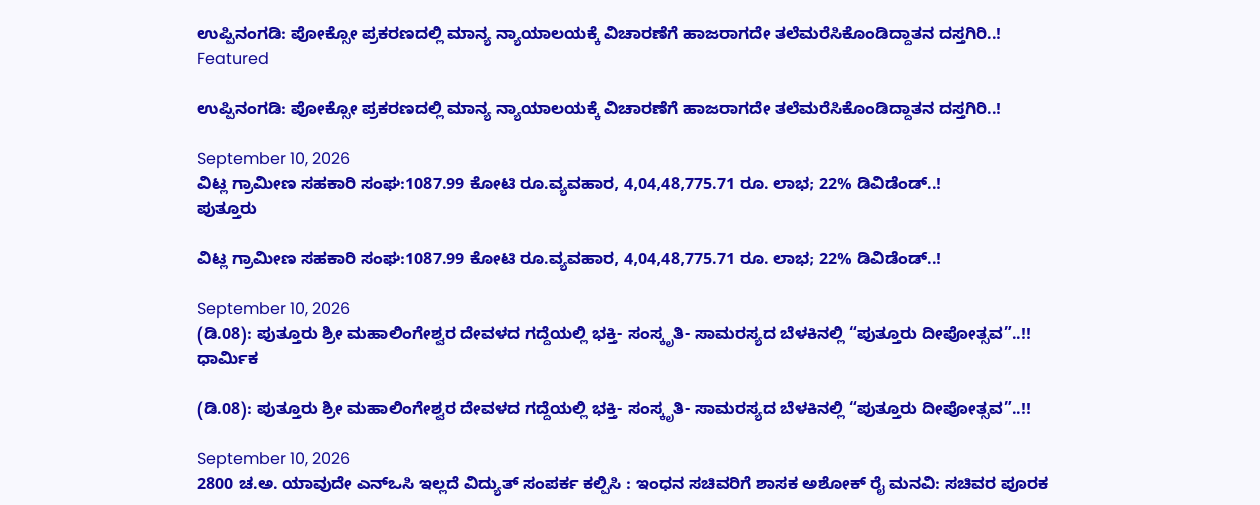ಉಪ್ಪಿನಂಗಡಿ: ಪೋಕ್ಸೋ ಪ್ರಕರಣದಲ್ಲಿ ಮಾನ್ಯ ನ್ಯಾಯಾಲಯಕ್ಕೆ ವಿಚಾರಣೆಗೆ ಹಾಜರಾಗದೇ ತಲೆಮರೆಸಿಕೊಂಡಿದ್ದಾತನ ದಸ್ತಗಿರಿ..!
Featured

ಉಪ್ಪಿನಂಗಡಿ: ಪೋಕ್ಸೋ ಪ್ರಕರಣದಲ್ಲಿ ಮಾನ್ಯ ನ್ಯಾಯಾಲಯಕ್ಕೆ ವಿಚಾರಣೆಗೆ ಹಾಜರಾಗದೇ ತಲೆಮರೆಸಿಕೊಂಡಿದ್ದಾತನ ದಸ್ತಗಿರಿ..!

September 10, 2026
ವಿಟ್ಲ ಗ್ರಾಮೀಣ ಸಹಕಾರಿ ಸಂಘ:1087.99 ಕೋಟಿ ರೂ.ವ್ಯವಹಾರ, 4,04,48,775.71 ರೂ. ಲಾಭ; 22% ಡಿವಿಡೆಂಡ್..!
ಪುತ್ತೂರು

ವಿಟ್ಲ ಗ್ರಾಮೀಣ ಸಹಕಾರಿ ಸಂಘ:1087.99 ಕೋಟಿ ರೂ.ವ್ಯವಹಾರ, 4,04,48,775.71 ರೂ. ಲಾಭ; 22% ಡಿವಿಡೆಂಡ್..!

September 10, 2026
(ಡಿ.08): ಪುತ್ತೂರು ಶ್ರೀ ಮಹಾಲಿಂಗೇಶ್ವರ ದೇವಳದ ಗದ್ದೆಯಲ್ಲಿ ಭಕ್ತಿ- ಸಂಸ್ಕೃತಿ- ಸಾಮರಸ್ಯದ ಬೆಳಕಿನಲ್ಲಿ “ಪುತ್ತೂರು ದೀಪೋತ್ಸವ”..!!
ಧಾರ್ಮಿಕ

(ಡಿ.08): ಪುತ್ತೂರು ಶ್ರೀ ಮಹಾಲಿಂಗೇಶ್ವರ ದೇವಳದ ಗದ್ದೆಯಲ್ಲಿ ಭಕ್ತಿ- ಸಂಸ್ಕೃತಿ- ಸಾಮರಸ್ಯದ ಬೆಳಕಿನಲ್ಲಿ “ಪುತ್ತೂರು ದೀಪೋತ್ಸವ”..!!

September 10, 2026
2800 ಚ.ಅ. ಯಾವುದೇ ಎನ್‌ಒಸಿ ಇಲ್ಲದೆ ವಿದ್ಯುತ್ ಸಂಪರ್ಕ ಕಲ್ಪಿಸಿ : ಇಂಧನ ಸಚಿವರಿಗೆ ಶಾಸಕ ಅಶೋಕ್ ರೈ ಮನವಿ: ಸಚಿವರ ಪೂರಕ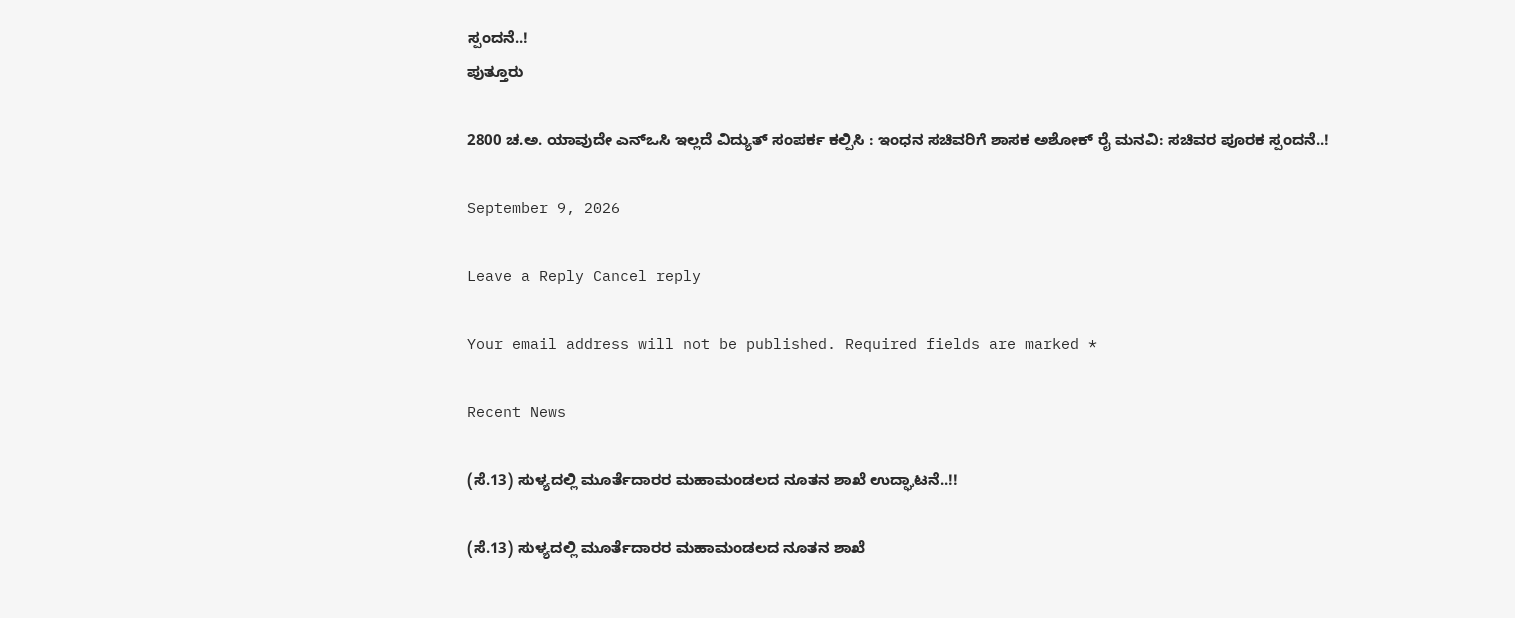ಸ್ಪಂದನೆ..!
ಪುತ್ತೂರು

2800 ಚ.ಅ. ಯಾವುದೇ ಎನ್‌ಒಸಿ ಇಲ್ಲದೆ ವಿದ್ಯುತ್ ಸಂಪರ್ಕ ಕಲ್ಪಿಸಿ : ಇಂಧನ ಸಚಿವರಿಗೆ ಶಾಸಕ ಅಶೋಕ್ ರೈ ಮನವಿ: ಸಚಿವರ ಪೂರಕ ಸ್ಪಂದನೆ..!

September 9, 2026

Leave a Reply Cancel reply

Your email address will not be published. Required fields are marked *

Recent News

(ಸೆ.13) ಸುಳ್ಯದಲ್ಲಿ ಮೂರ್ತೆದಾರರ ಮಹಾಮಂಡಲದ ನೂತನ ಶಾಖೆ ಉದ್ಘಾಟನೆ..!!

(ಸೆ.13) ಸುಳ್ಯದಲ್ಲಿ ಮೂರ್ತೆದಾರರ ಮಹಾಮಂಡಲದ ನೂತನ ಶಾಖೆ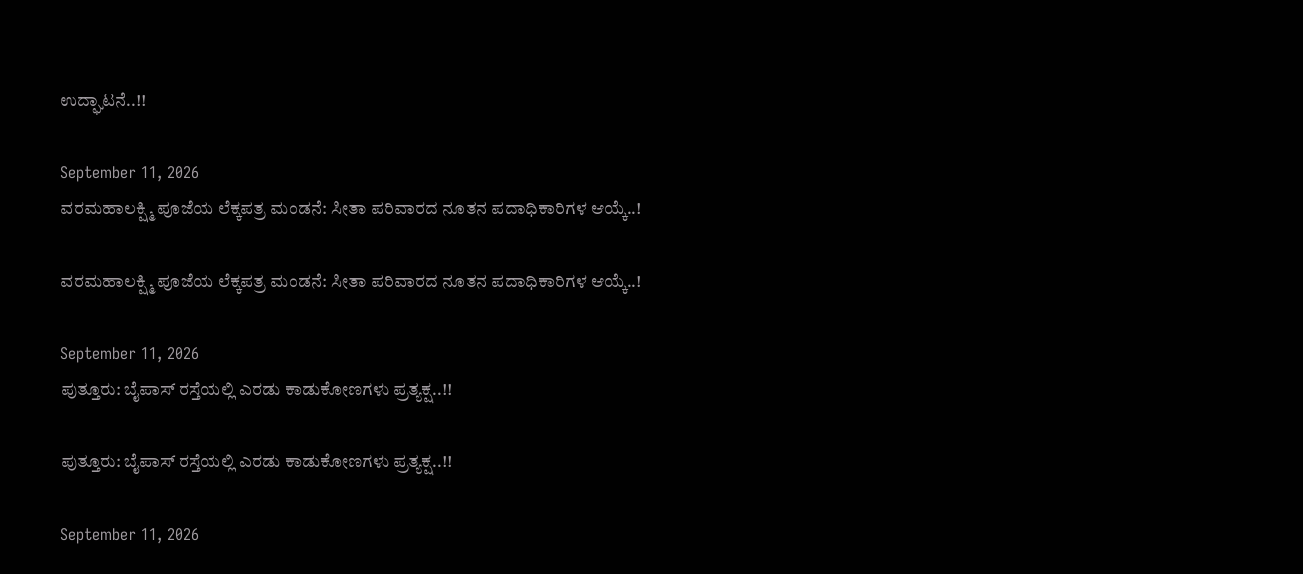ಉದ್ಘಾಟನೆ..!!

September 11, 2026
ವರಮಹಾಲಕ್ಷ್ಮಿ ಪೂಜೆಯ ಲೆಕ್ಕಪತ್ರ ಮಂಡನೆ: ಸೀತಾ ಪರಿವಾರದ ನೂತನ ಪದಾಧಿಕಾರಿಗಳ ಆಯ್ಕೆ..!

ವರಮಹಾಲಕ್ಷ್ಮಿ ಪೂಜೆಯ ಲೆಕ್ಕಪತ್ರ ಮಂಡನೆ: ಸೀತಾ ಪರಿವಾರದ ನೂತನ ಪದಾಧಿಕಾರಿಗಳ ಆಯ್ಕೆ..!

September 11, 2026
ಪುತ್ತೂರು: ಬೈಪಾಸ್ ರಸ್ತೆಯಲ್ಲಿ ಎರಡು ಕಾಡುಕೋಣಗಳು ಪ್ರತ್ಯಕ್ಷ..!!

ಪುತ್ತೂರು: ಬೈಪಾಸ್ ರಸ್ತೆಯಲ್ಲಿ ಎರಡು ಕಾಡುಕೋಣಗಳು ಪ್ರತ್ಯಕ್ಷ..!!

September 11, 2026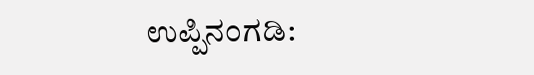ಉಪ್ಪಿನಂಗಡಿ: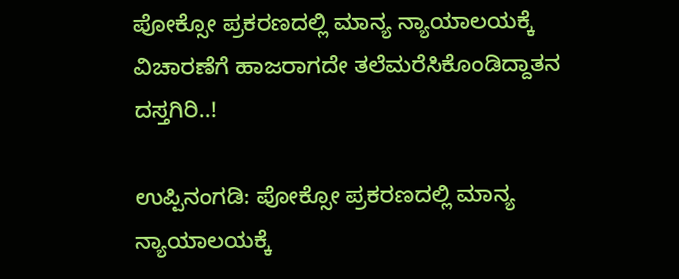ಪೋಕ್ಸೋ ಪ್ರಕರಣದಲ್ಲಿ ಮಾನ್ಯ ನ್ಯಾಯಾಲಯಕ್ಕೆ ವಿಚಾರಣೆಗೆ ಹಾಜರಾಗದೇ ತಲೆಮರೆಸಿಕೊಂಡಿದ್ದಾತನ ದಸ್ತಗಿರಿ..!

ಉಪ್ಪಿನಂಗಡಿ: ಪೋಕ್ಸೋ ಪ್ರಕರಣದಲ್ಲಿ ಮಾನ್ಯ ನ್ಯಾಯಾಲಯಕ್ಕೆ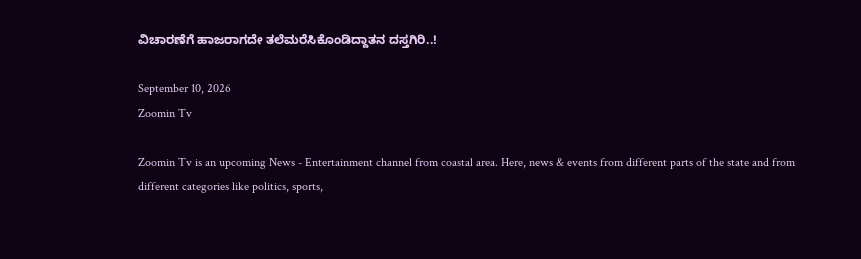ವಿಚಾರಣೆಗೆ ಹಾಜರಾಗದೇ ತಲೆಮರೆಸಿಕೊಂಡಿದ್ದಾತನ ದಸ್ತಗಿರಿ..!

September 10, 2026
Zoomin Tv

Zoomin Tv is an upcoming News - Entertainment channel from coastal area. Here, news & events from different parts of the state and from different categories like politics, sports,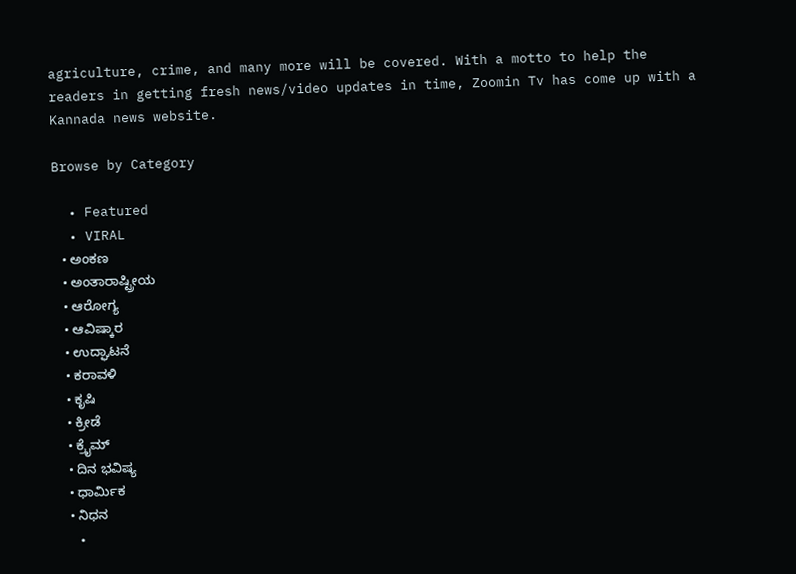agriculture, crime, and many more will be covered. With a motto to help the readers in getting fresh news/video updates in time, Zoomin Tv has come up with a Kannada news website.

Browse by Category

  • Featured
  • VIRAL
  • ಅಂಕಣ
  • ಅಂತಾರಾಷ್ಟ್ರೀಯ
  • ಆರೋಗ್ಯ
  • ಆವಿಷ್ಕಾರ
  • ಉದ್ಘಾಟನೆ
  • ಕರಾವಳಿ
  • ಕೃಷಿ
  • ಕ್ರೀಡೆ
  • ಕ್ರೈಮ್
  • ದಿನ ಭವಿಷ್ಯ
  • ಧಾರ್ಮಿಕ
  • ನಿಧನ
  •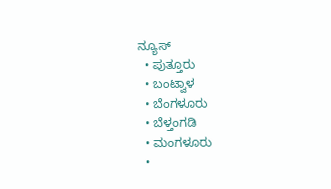ನ್ಯೂಸ್
  • ಪುತ್ತೂರು
  • ಬಂಟ್ವಾಳ
  • ಬೆಂಗಳೂರು
  • ಬೆಳ್ತಂಗಡಿ
  • ಮಂಗಳೂರು
  •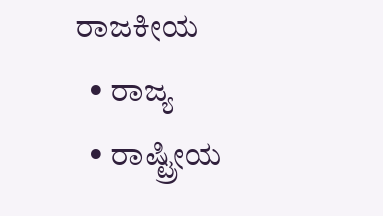ರಾಜಕೀಯ
  • ರಾಜ್ಯ
  • ರಾಷ್ಟ್ರೀಯ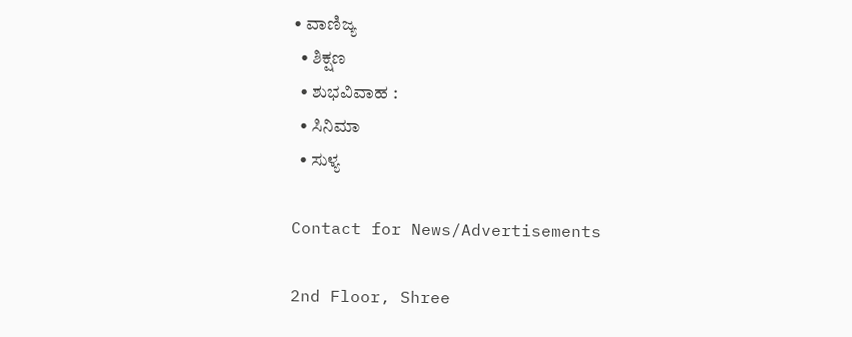• ವಾಣಿಜ್ಯ
  • ಶಿಕ್ಷಣ
  • ಶುಭವಿವಾಹ :
  • ಸಿನಿಮಾ
  • ಸುಳ್ಯ

Contact for News/Advertisements

2nd Floor, Shree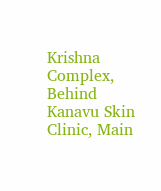Krishna Complex,
Behind Kanavu Skin Clinic, Main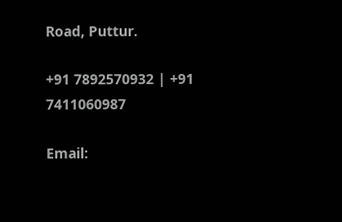Road, Puttur.

+91 7892570932 | +91 7411060987

Email: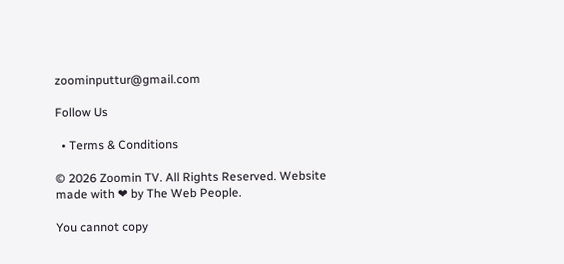zoominputtur@gmail.com

Follow Us

  • Terms & Conditions

© 2026 Zoomin TV. All Rights Reserved. Website made with ❤ by The Web People.

You cannot copy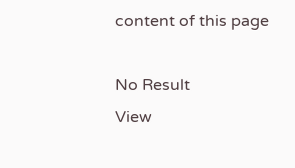content of this page

No Result
View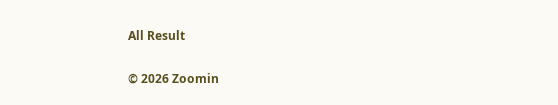All Result

© 2026 Zoomin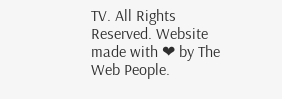TV. All Rights Reserved. Website made with ❤ by The Web People.